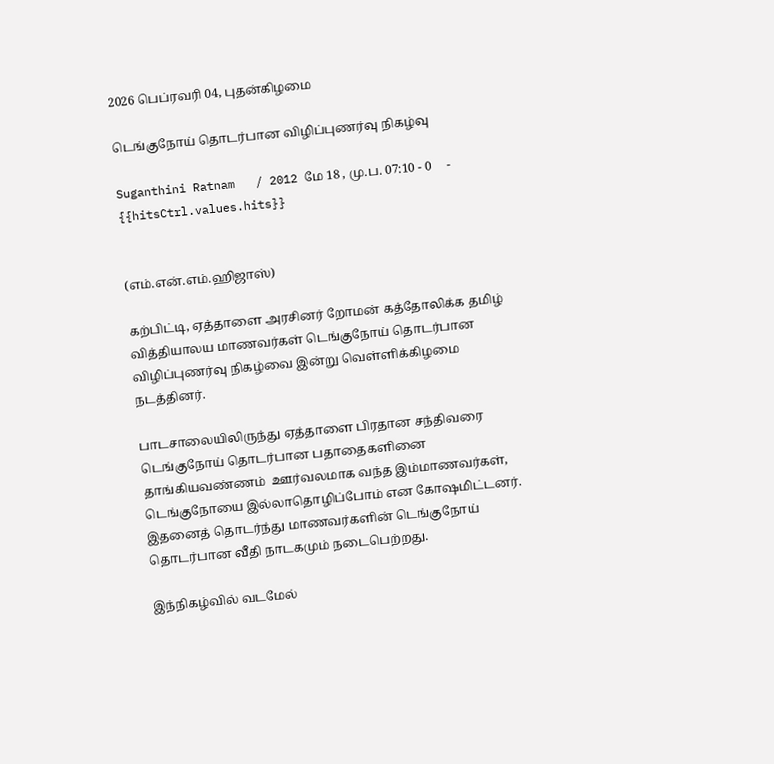2026 பெப்ரவரி 04, புதன்கிழமை

டெங்குநோய் தொடர்பான விழிப்புணர்வு நிகழ்வு

Suganthini Ratnam   / 2012 மே 18 , மு.ப. 07:10 - 0     - {{hitsCtrl.values.hits}}


(எம்.என்.எம்.ஹிஜாஸ்)

கற்பிட்டி, ஏத்தாளை அரசினர் றோமன் கத்தோலிக்க தமிழ் வித்தியாலய மாணவர்கள் டெங்குநோய் தொடர்பான விழிப்புணர்வு நிகழ்வை இன்று வெள்ளிக்கிழமை நடத்தினர்.

பாடசாலையிலிருந்து ஏத்தாளை பிரதான சந்திவரை டெங்குநோய் தொடர்பான பதாதைகளினை தாங்கியவண்ணம்  ஊர்வலமாக வந்த இம்மாணவர்கள், டெங்குநோயை இல்லாதொழிப்போம் என கோஷமிட்டனர். இதனைத் தொடர்ந்து மாணவர்களின் டெங்குநோய் தொடர்பான வீதி நாடகமும் நடைபெற்றது.

இந்நிகழ்வில் வடமேல்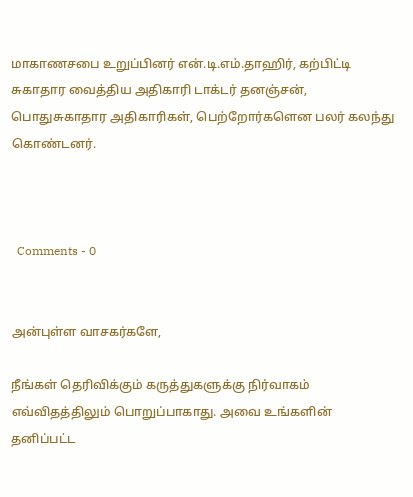மாகாணசபை உறுப்பினர் என்.டி.எம்.தாஹிர், கற்பிட்டி சுகாதார வைத்திய அதிகாரி டாக்டர் தனஞ்சன், பொதுசுகாதார அதிகாரிகள், பெற்றோர்களென பலர் கலந்து கொண்டனர்.



  Comments - 0


அன்புள்ள வாசகர்களே,

நீங்கள் தெரிவிக்கும் கருத்துகளுக்கு நிர்வாகம் எவ்விதத்திலும் பொறுப்பாகாது. அவை உங்களின் தனிப்பட்ட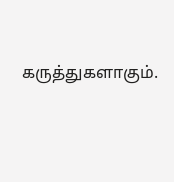கருத்துகளாகும்.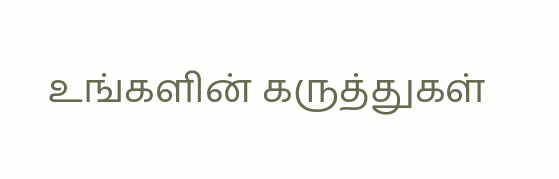உங்களின் கருத்துகள்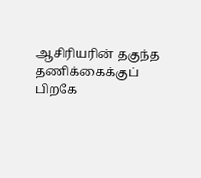ஆசிரியரின் தகுந்த தணிக்கைக்குப் பிறகே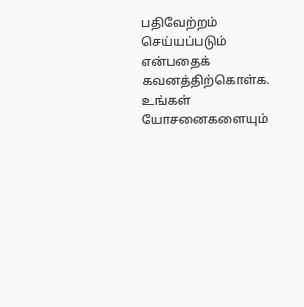பதிவேற்றம் செய்யப்படும் என்பதைக் கவனத்திற்கொள்க. உங்கள் யோசனைகளையும்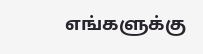எங்களுக்கு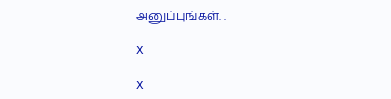அனுப்புங்கள். .

X

X